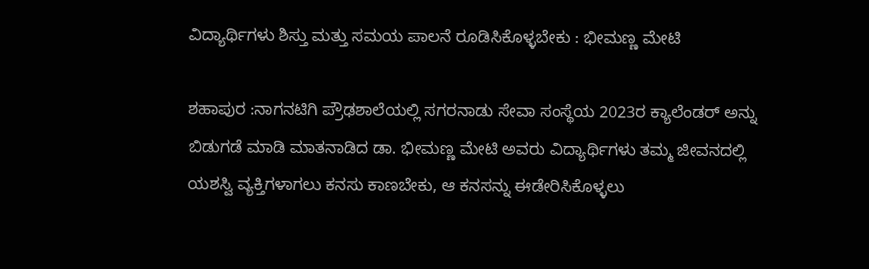ವಿದ್ಯಾರ್ಥಿಗಳು ಶಿಸ್ತು ಮತ್ತು ಸಮಯ ಪಾಲನೆ ರೂಡಿಸಿಕೊಳ್ಳಬೇಕು : ಭೀಮಣ್ಣ ಮೇಟಿ

ಶಹಾಪುರ :ನಾಗನಟಿಗಿ ಪ್ರೌಢಶಾಲೆಯಲ್ಲಿ ಸಗರನಾಡು ಸೇವಾ ಸಂಸ್ಥೆಯ 2023ರ ಕ್ಯಾಲೆಂಡರ್ ಅನ್ನು ಬಿಡುಗಡೆ ಮಾಡಿ ಮಾತನಾಡಿದ ಡಾ. ಭೀಮಣ್ಣ ಮೇಟಿ ಅವರು ವಿದ್ಯಾರ್ಥಿಗಳು ತಮ್ಮ ಜೀವನದಲ್ಲಿ ಯಶಸ್ವಿ ವ್ಯಕ್ತಿಗಳಾಗಲು ಕನಸು ಕಾಣಬೇಕು, ಆ ಕನಸನ್ನು ಈಡೇರಿಸಿಕೊಳ್ಳಲು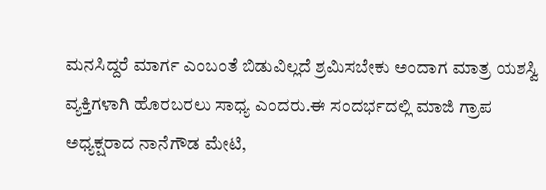ಮನಸಿದ್ದರೆ ಮಾರ್ಗ ಎಂಬಂತೆ ಬಿಡುವಿಲ್ಲದೆ ಶ್ರಮಿಸಬೇಕು ಅಂದಾಗ ಮಾತ್ರ ಯಶಸ್ವಿ ವ್ಯಕ್ತಿಗಳಾಗಿ ಹೊರಬರಲು ಸಾಧ್ಯ ಎಂದರು.ಈ ಸಂದರ್ಭದಲ್ಲಿ ಮಾಜಿ ಗ್ರಾಪ ಅಧ್ಯಕ್ಷರಾದ ನಾನೆಗೌಡ ಮೇಟಿ,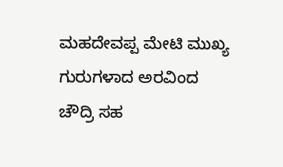ಮಹದೇವಪ್ಪ ಮೇಟಿ ಮುಖ್ಯ ಗುರುಗಳಾದ ಅರವಿಂದ ಚೌದ್ರಿ ಸಹ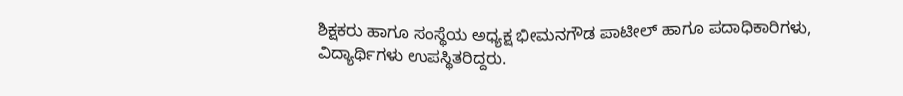ಶಿಕ್ಷಕರು ಹಾಗೂ ಸಂಸ್ಥೆಯ ಅಧ್ಯಕ್ಷ ಭೀಮನಗೌಡ ಪಾಟೀಲ್ ಹಾಗೂ ಪದಾಧಿಕಾರಿಗಳು, ವಿದ್ಯಾರ್ಥಿಗಳು ಉಪಸ್ಥಿತರಿದ್ದರು.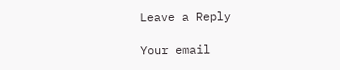Leave a Reply

Your email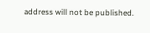address will not be published.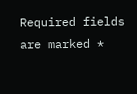Required fields are marked *